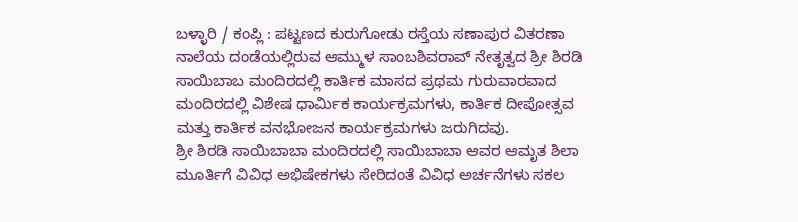ಬಳ್ಳಾರಿ / ಕಂಪ್ಲಿ : ಪಟ್ಟಣದ ಕುರುಗೋಡು ರಸ್ತೆಯ ಸಣಾಪುರ ವಿತರಣಾ ನಾಲೆಯ ದಂಡೆಯಲ್ಲಿರುವ ಆಮ್ಮುಳ ಸಾಂಬಶಿವರಾವ್ ನೇತೃತ್ವದ ಶ್ರೀ ಶಿರಡಿ ಸಾಯಿಬಾಬ ಮಂದಿರದಲ್ಲಿ ಕಾರ್ತಿಕ ಮಾಸದ ಪ್ರಥಮ ಗುರುವಾರವಾದ ಮಂದಿರದಲ್ಲಿ ವಿಶೇಷ ಧಾರ್ಮಿಕ ಕಾರ್ಯಕ್ರಮಗಳು, ಕಾರ್ತಿಕ ದೀಪೋತ್ಸವ ಮತ್ತು ಕಾರ್ತಿಕ ವನಭೋಜನ ಕಾರ್ಯಕ್ರಮಗಳು ಜರುಗಿದವು.
ಶ್ರೀ ಶಿರಡಿ ಸಾಯಿಬಾಬಾ ಮಂದಿರದಲ್ಲಿ ಸಾಯಿಬಾಬಾ ಆವರ ಆಮೃತ ಶಿಲಾ ಮೂರ್ತಿಗೆ ವಿವಿಧ ಅಭಿಷೇಕಗಳು ಸೇರಿದಂತೆ ವಿವಿಧ ಅರ್ಚನೆಗಳು ಸಕಲ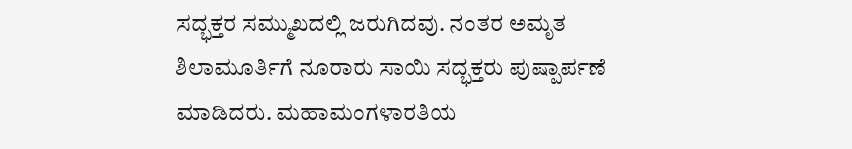ಸದ್ಭಕ್ತರ ಸಮ್ಮುಖದಲ್ಲಿ ಜರುಗಿದವು. ನಂತರ ಅಮೃತ ಶಿಲಾಮೂರ್ತಿಗೆ ನೂರಾರು ಸಾಯಿ ಸದ್ಭಕ್ತರು ಪುಷ್ಪಾರ್ಪಣೆ ಮಾಡಿದರು. ಮಹಾಮಂಗಳಾರತಿಯ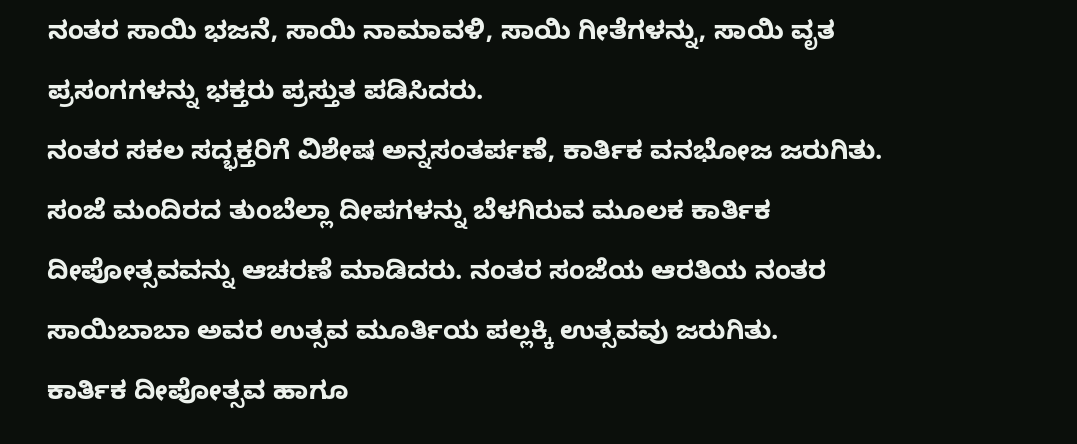ನಂತರ ಸಾಯಿ ಭಜನೆ, ಸಾಯಿ ನಾಮಾವಳಿ, ಸಾಯಿ ಗೀತೆಗಳನ್ನು, ಸಾಯಿ ವೃತ ಪ್ರಸಂಗಗಳನ್ನು ಭಕ್ತರು ಪ್ರಸ್ತುತ ಪಡಿಸಿದರು.
ನಂತರ ಸಕಲ ಸದ್ಭಕ್ತರಿಗೆ ವಿಶೇಷ ಅನ್ನಸಂತರ್ಪಣೆ, ಕಾರ್ತಿಕ ವನಭೋಜ ಜರುಗಿತು. ಸಂಜೆ ಮಂದಿರದ ತುಂಬೆಲ್ಲಾ ದೀಪಗಳನ್ನು ಬೆಳಗಿರುವ ಮೂಲಕ ಕಾರ್ತಿಕ ದೀಪೋತ್ಸವವನ್ನು ಆಚರಣೆ ಮಾಡಿದರು. ನಂತರ ಸಂಜೆಯ ಆರತಿಯ ನಂತರ ಸಾಯಿಬಾಬಾ ಅವರ ಉತ್ಸವ ಮೂರ್ತಿಯ ಪಲ್ಲಕ್ಕಿ ಉತ್ಸವವು ಜರುಗಿತು.
ಕಾರ್ತಿಕ ದೀಪೋತ್ಸವ ಹಾಗೂ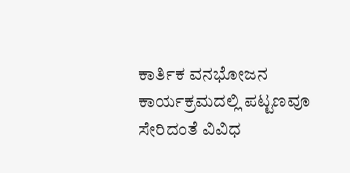ಕಾರ್ತಿಕ ವನಭೋಜನ ಕಾರ್ಯಕ್ರಮದಲ್ಲಿ ಪಟ್ಟಣವೂ ಸೇರಿದಂತೆ ವಿವಿಧ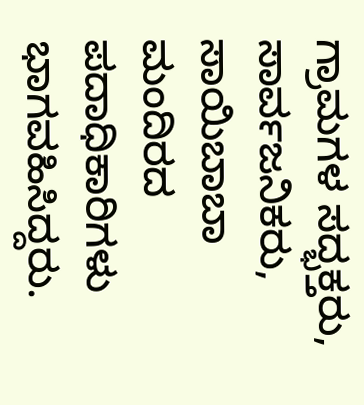ಗ್ರಾಮಗಳ ಸದ್ಭಕ್ತರು, ಸಾರ್ವಜನಿಕರು, ಸಾಯಿಬಾಬಾ ಮಂದಿರದ ಪದಾಧಿಕಾರಿಗಳು ಭಾಗವಹಿಸಿದ್ದರು.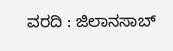ವರದಿ : ಜಿಲಾನಸಾಬ್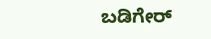ಬಡಿಗೇರ್